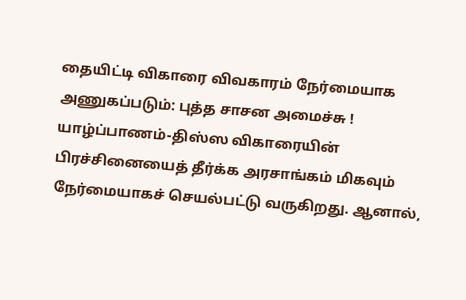தையிட்டி விகாரை விவகாரம் நேர்மையாக அணுகப்படும்: புத்த சாசன அமைச்சு !
யாழ்ப்பாணம்-திஸ்ஸ விகாரையின் பிரச்சினையைத் தீர்க்க அரசாங்கம் மிகவும் நேர்மையாகச் செயல்பட்டு வருகிறது. ஆனால்,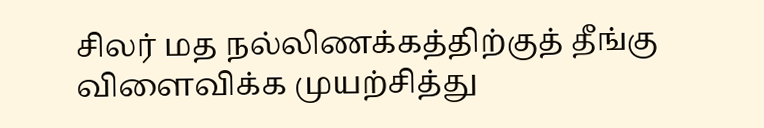சிலர் மத நல்லிணக்கத்திற்குத் தீங்கு விளைவிக்க முயற்சித்து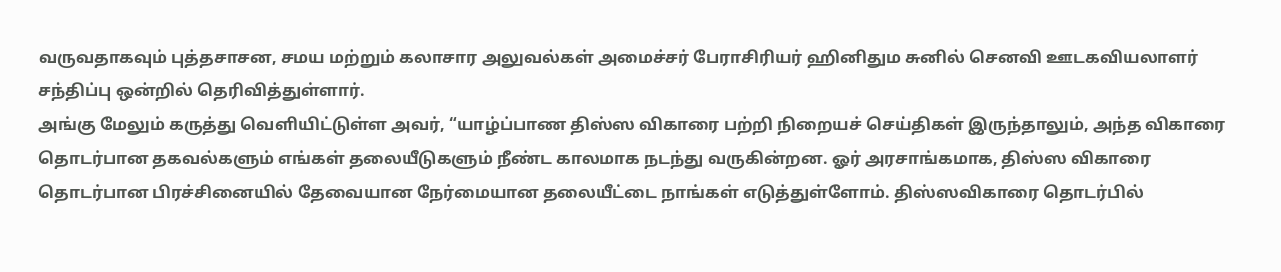வருவதாகவும் புத்தசாசன, சமய மற்றும் கலாசார அலுவல்கள் அமைச்சர் பேராசிரியர் ஹினிதும சுனில் செனவி ஊடகவியலாளர் சந்திப்பு ஒன்றில் தெரிவித்துள்ளார்.
அங்கு மேலும் கருத்து வெளியிட்டுள்ள அவர், “யாழ்ப்பாண திஸ்ஸ விகாரை பற்றி நிறையச் செய்திகள் இருந்தாலும், அந்த விகாரை தொடர்பான தகவல்களும் எங்கள் தலையீடுகளும் நீண்ட காலமாக நடந்து வருகின்றன. ஓர் அரசாங்கமாக, திஸ்ஸ விகாரை தொடர்பான பிரச்சினையில் தேவையான நேர்மையான தலையீட்டை நாங்கள் எடுத்துள்ளோம். திஸ்ஸவிகாரை தொடர்பில்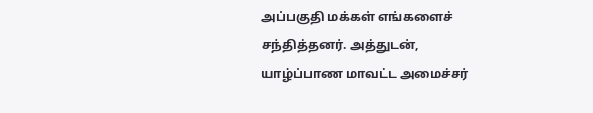அப்பகுதி மக்கள் எங்களைச் சந்தித்தனர். அத்துடன், யாழ்ப்பாண மாவட்ட அமைச்சர்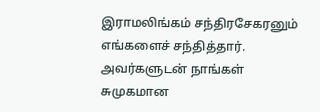இராமலிங்கம் சந்திரசேகரனும் எங்களைச் சந்தித்தார். அவர்களுடன் நாங்கள் சுமுகமான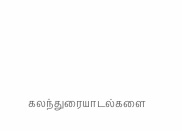கலந்துரையாடல்களை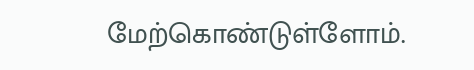மேற்கொண்டுள்ளோம்.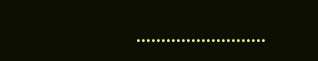……………………..